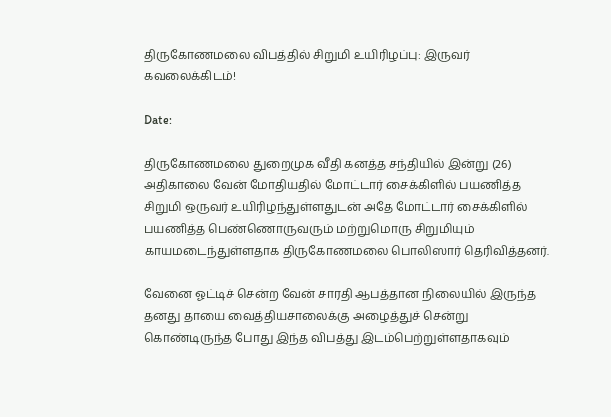திருகோணமலை விபத்தில் சிறுமி உயிரிழப்பு: இருவர் கவலைக்கிடம்!

Date:

திருகோணமலை துறைமுக வீதி கனத்த சந்தியில் இன்று (26) அதிகாலை வேன் மோதியதில் மோட்டார் சைக்கிளில் பயணித்த சிறுமி ஒருவர் உயிரிழந்துள்ளதுடன் அதே மோட்டார் சைக்கிளில் பயணித்த பெண்ணொருவரும் மற்றுமொரு சிறுமியும் காயமடைந்துள்ளதாக திருகோணமலை பொலிஸார் தெரிவித்தனர்.

வேனை ஓட்டிச் சென்ற வேன் சாரதி ஆபத்தான நிலையில் இருந்த தனது தாயை வைத்தியசாலைக்கு அழைத்துச் சென்று கொண்டிருந்த போது இந்த விபத்து இடம்பெற்றுள்ளதாகவும்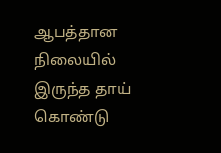ஆபத்தான நிலையில் இருந்த தாய் கொண்டு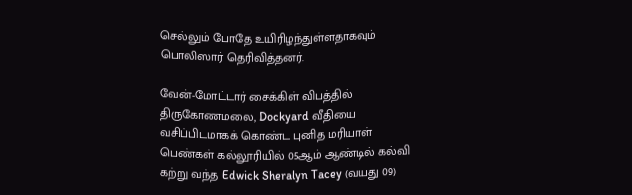செல்லும் போதே உயிரிழந்துள்ளதாகவும் பொலிஸார் தெரிவித்தனர்.

வேன்-மோட்டார் சைக்கிள் விபத்தில் திருகோணமலை, Dockyard வீதியை வசிப்பிடமாகக் கொண்ட புனித மரியாள் பெண்கள் கல்லூரியில் 05ஆம் ஆண்டில் கல்வி கற்று வந்த Edwick Sheralyn Tacey (வயது 09)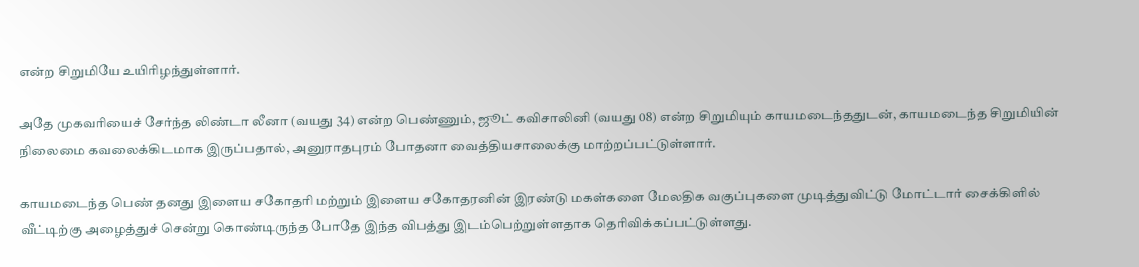என்ற சிறுமியே உயிரிழந்துள்ளார்.

அதே முகவரியைச் சேர்ந்த லிண்டா லீனா (வயது 34) என்ற பெண்ணும், ஜூட் கவிசாலினி (வயது 08) என்ற சிறுமியும் காயமடைந்ததுடன், காயமடைந்த சிறுமியின் நிலைமை கவலைக்கிடமாக இருப்பதால், அனுராதபுரம் போதனா வைத்தியசாலைக்கு மாற்றப்பட்டுள்ளார்.

காயமடைந்த பெண் தனது இளைய சகோதரி மற்றும் இளைய சகோதரனின் இரண்டு மகள்களை மேலதிக வகுப்புகளை முடித்துவிட்டு மோட்டார் சைக்கிளில் வீட்டிற்கு அழைத்துச் சென்று கொண்டிருந்த போதே இந்த விபத்து இடம்பெற்றுள்ளதாக தெரிவிக்கப்பட்டுள்ளது.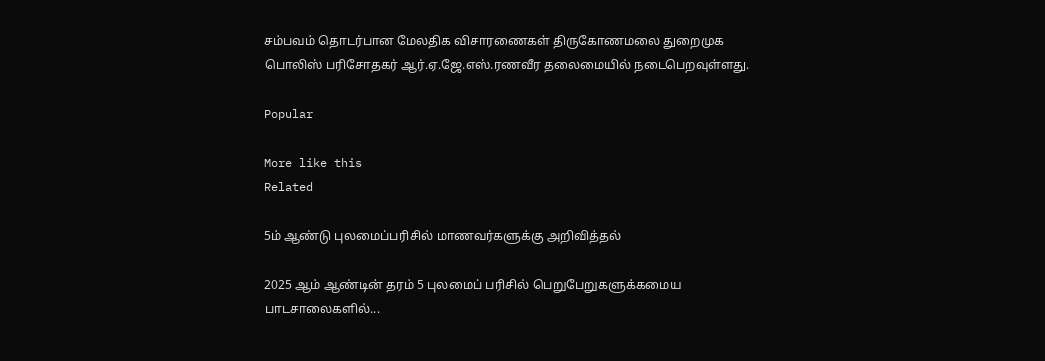சம்பவம் தொடர்பான மேலதிக விசாரணைகள் திருகோணமலை துறைமுக பொலிஸ் பரிசோதகர் ஆர்.ஏ.ஜே.எஸ்.ரணவீர தலைமையில் நடைபெறவுள்ளது.

Popular

More like this
Related

5ம் ஆண்டு புலமைப்பரிசில் மாணவர்களுக்கு அறிவித்தல்

2025 ஆம் ஆண்டின் தரம் 5 புலமைப் பரிசில் பெறுபேறுகளுக்கமைய பாடசாலைகளில்...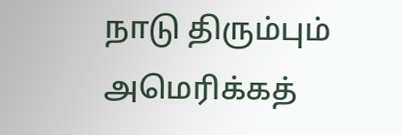நாடு திரும்பும் அமெரிக்கத்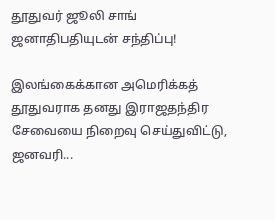தூதுவர் ஜூலி சாங் ஜனாதிபதியுடன் சந்திப்பு!

இலங்கைக்கான அமெரிக்கத் தூதுவராக தனது இராஜதந்திர சேவையை நிறைவு செய்துவிட்டு, ஜனவரி...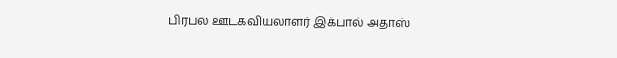பிரபல ஊடகவியலாளர் இக்பால் அதாஸ்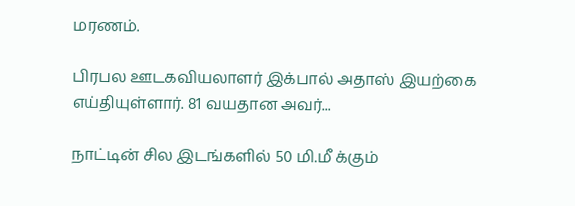மரணம்.

பிரபல ஊடகவியலாளர் இக்பால் அதாஸ் இயற்கை எய்தியுள்ளார். 81 வயதான அவர்...

நாட்டின் சில இடங்களில் 50 மி.மீ க்கும்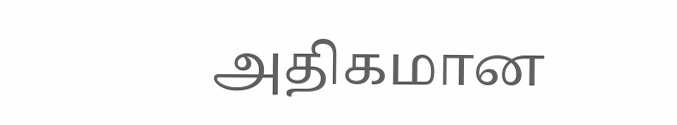அதிகமான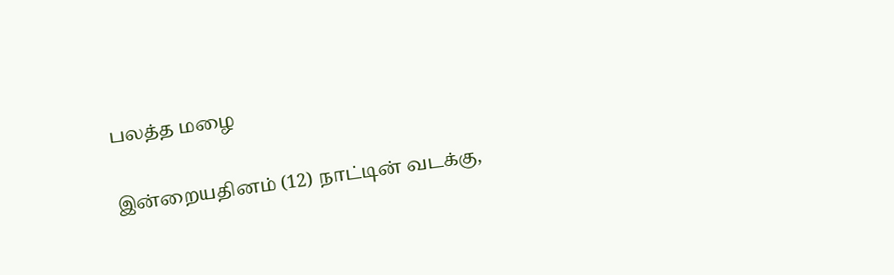பலத்த மழை

இன்றையதினம் (12) நாட்டின் வடக்கு,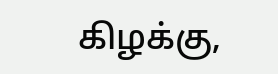கிழக்கு,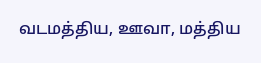வடமத்திய, ஊவா, மத்திய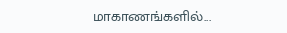மாகாணங்களில்...